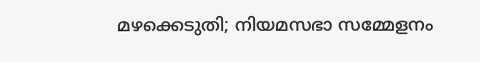മഴക്കെടുതി; നിയമസഭാ സമ്മേളനം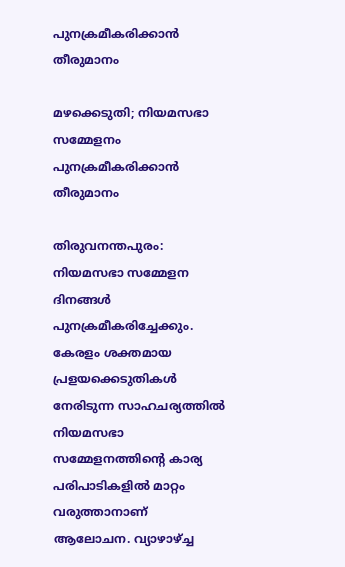പുനക്രമീകരിക്കാന്‍ തീരുമാനം

മഴക്കെടുതി; നിയമസഭാ സമ്മേളനം പുനക്രമീകരിക്കാന്‍ തീരുമാനം

തിരുവനന്തപുരം: നിയമസഭാ സമ്മേളന ദിനങ്ങള്‍ പുനക്രമീകരിച്ചേക്കും. കേരളം ശക്തമായ പ്രളയക്കെടുതികള്‍ നേരിടുന്ന സാഹചര്യത്തില്‍ നിയമസഭാ സമ്മേളനത്തിന്റെ കാര്യ പരിപാടികളില്‍ മാറ്റം വരുത്താനാണ് ആലോചന. വ്യാഴാഴ്ച്ച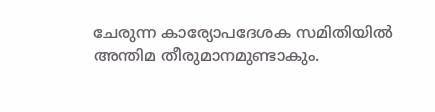ചേരുന്ന കാര്യോപദേശക സമിതിയില്‍ അന്തിമ തീരുമാനമുണ്ടാകും.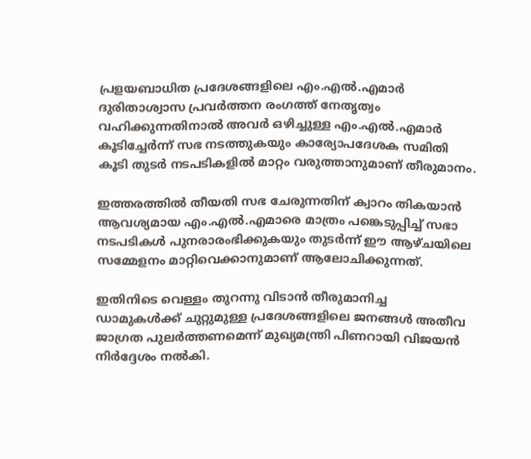പ്രളയബാധിത പ്രദേശങ്ങളിലെ എം.എല്‍.എമാര്‍ ദുരിതാശ്വാസ പ്രവര്‍ത്തന രംഗത്ത് നേതൃത്വം വഹിക്കുന്നതിനാല്‍ അവര്‍ ഒഴിച്ചുള്ള എം.എല്‍.എമാര്‍ കൂടിച്ചേര്‍ന്ന് സഭ നടത്തുകയും കാര്യോപദേശക സമിതി കൂടി തുടര്‍ നടപടികളില്‍ മാറ്റം വരുത്താനുമാണ് തീരുമാനം.

ഇത്തരത്തില്‍ തീയതി സഭ ചേരുന്നതിന് ക്വാറം തികയാന്‍ ആവശ്യമായ എം.എല്‍.എമാരെ മാത്രം പങ്കെടുപ്പിച്ച് സഭാ നടപടികള്‍ പുനരാരംഭിക്കുകയും തുടര്‍ന്ന് ഈ ആഴ്ചയിലെ സമ്മേളനം മാറ്റിവെക്കാനുമാണ് ആലോചിക്കുന്നത്.

ഇതിനിടെ വെള്ളം തുറന്നു വിടാന്‍ തീരുമാനിച്ച ഡാമുകള്‍ക്ക് ചുറ്റുമുള്ള പ്രദേശങ്ങളിലെ ജനങ്ങള്‍ അതീവ ജാഗ്രത പുലര്‍ത്തണമെന്ന് മുഖ്യമന്ത്രി പിണറായി വിജയന്‍ നിര്‍ദ്ദേശം നല്‍കി.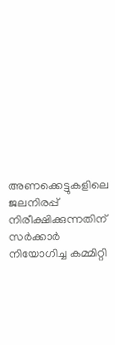അണക്കെട്ടുകളിലെ ജലനിരപ്പ് നിരീക്ഷിക്കുന്നതിന് സര്‍ക്കാര്‍ നിയോഗിച്ച കമ്മിറ്റി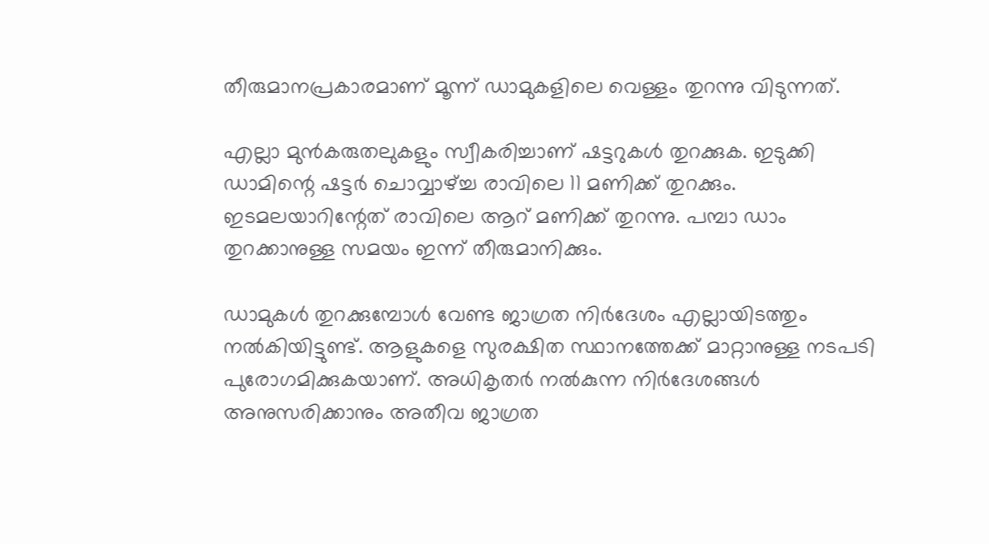തീരുമാനപ്രകാരമാണ് മൂന്ന് ഡാമുകളിലെ വെള്ളം തുറന്നു വിടുന്നത്.

എല്ലാ മുന്‍കരുതലുകളും സ്വീകരിച്ചാണ് ഷട്ടറുകള്‍ തുറക്കുക. ഇടുക്കി ഡാമിന്റെ ഷട്ടര്‍ ചൊവ്വാഴ്ച്ച രാവിലെ 11 മണിക്ക് തുറക്കും. ഇടമലയാറിന്റേത് രാവിലെ ആറ് മണിക്ക് തുറന്നു. പമ്പാ ഡാം തുറക്കാനുള്ള സമയം ഇന്ന് തീരുമാനിക്കും.

ഡാമുകള്‍ തുറക്കുമ്പോള്‍ വേണ്ട ജാഗ്രത നിര്‍ദേശം എല്ലായിടത്തും നല്‍കിയിട്ടുണ്ട്. ആളുകളെ സുരക്ഷിത സ്ഥാനത്തേക്ക് മാറ്റാനുള്ള നടപടി പുരോഗമിക്കുകയാണ്. അധികൃതര്‍ നല്‍കുന്ന നിര്‍ദേശങ്ങള്‍ അനുസരിക്കാനും അതീവ ജാഗ്രത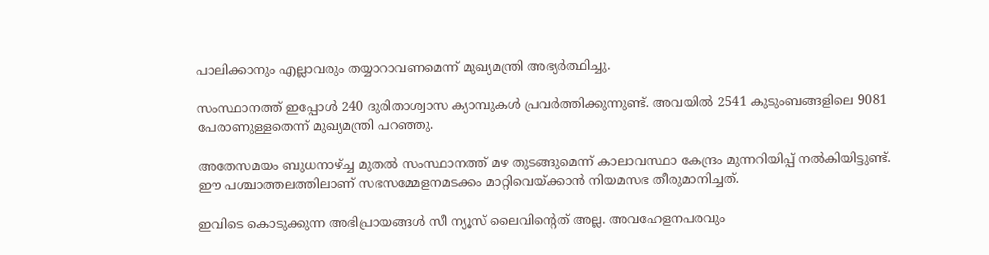പാലിക്കാനും എല്ലാവരും തയ്യാറാവണമെന്ന് മുഖ്യമന്ത്രി അഭ്യര്‍ത്ഥിച്ചു.

സംസ്ഥാനത്ത് ഇപ്പോള്‍ 240 ദുരിതാശ്വാസ ക്യാമ്പുകള്‍ പ്രവര്‍ത്തിക്കുന്നുണ്ട്. അവയില്‍ 2541 കുടുംബങ്ങളിലെ 9081 പേരാണുള്ളതെന്ന് മുഖ്യമന്ത്രി പറഞ്ഞു.

അതേസമയം ബുധനാഴ്ച്ച മുതല്‍ സംസ്ഥാനത്ത് മഴ തുടങ്ങുമെന്ന് കാലാവസ്ഥാ കേന്ദ്രം മുന്നറിയിപ്പ് നല്‍കിയിട്ടുണ്ട്. ഈ പശ്ചാത്തലത്തിലാണ് സഭസമ്മേളനമടക്കം മാറ്റിവെയ്ക്കാന്‍ നിയമസഭ തീരുമാനിച്ചത്.

ഇവിടെ കൊടുക്കുന്ന അഭിപ്രായങ്ങള്‍ സീ ന്യൂസ് ലൈവിന്റെത് അല്ല. അവഹേളനപരവും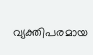വ്യക്തിപരമായ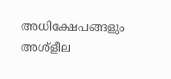അധിക്ഷേപങ്ങളും അശ്‌ളീല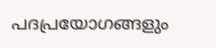പദപ്രയോഗങ്ങളും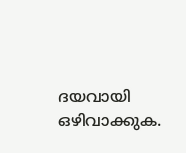ദയവായി ഒഴിവാക്കുക.